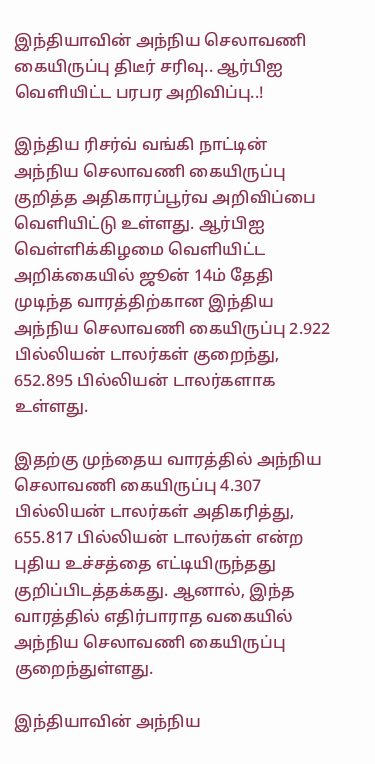இந்தியாவின் அந்நிய செலாவணி கையிருப்பு திடீர் சரிவு.. ஆர்பிஐ வெளியிட்ட பரபர அறிவிப்பு..!

இந்திய ரிசர்வ் வங்கி நாட்டின் அந்நிய செலாவணி கையிருப்பு குறித்த அதிகாரப்பூர்வ அறிவிப்பை வெளியிட்டு உள்ளது. ஆர்பிஐ வெள்ளிக்கிழமை வெளியிட்ட அறிக்கையில் ஜூன் 14ம் தேதி முடிந்த வாரத்திற்கான இந்திய அந்நிய செலாவணி கையிருப்பு 2.922 பில்லியன் டாலர்கள் குறைந்து, 652.895 பில்லியன் டாலர்களாக உள்ளது.

இதற்கு முந்தைய வாரத்தில் அந்நிய செலாவணி கையிருப்பு 4.307 பில்லியன் டாலர்கள் அதிகரித்து, 655.817 பில்லியன் டாலர்கள் என்ற புதிய உச்சத்தை எட்டியிருந்தது குறிப்பிடத்தக்கது. ஆனால், இந்த வாரத்தில் எதிர்பாராத வகையில் அந்நிய செலாவணி கையிருப்பு குறைந்துள்ளது.

இந்தியாவின் அந்நிய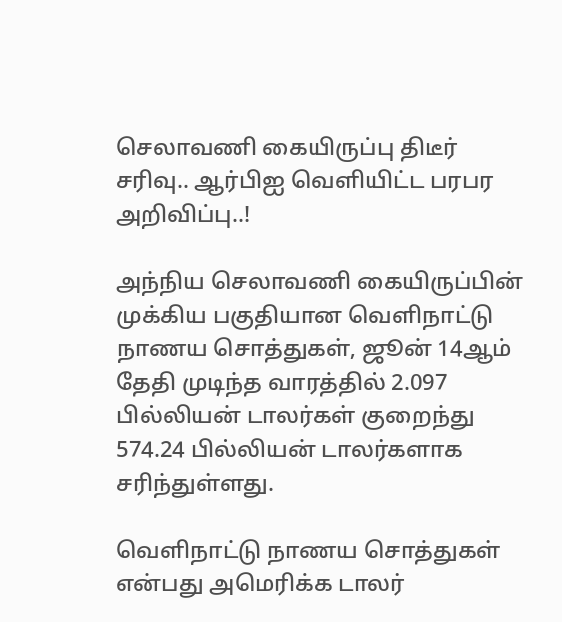செலாவணி கையிருப்பு திடீர் சரிவு.. ஆர்பிஐ வெளியிட்ட பரபர அறிவிப்பு..!

அந்நிய செலாவணி கையிருப்பின் முக்கிய பகுதியான வெளிநாட்டு நாணய சொத்துகள், ஜூன் 14ஆம் தேதி முடிந்த வாரத்தில் 2.097 பில்லியன் டாலர்கள் குறைந்து 574.24 பில்லியன் டாலர்களாக சரிந்துள்ளது.

வெளிநாட்டு நாணய சொத்துகள் என்பது அமெரிக்க டாலர்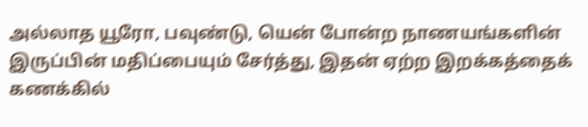அல்லாத யூரோ, பவுண்டு, யென் போன்ற நாணயங்களின் இருப்பின் மதிப்பையும் சேர்த்து, இதன் ஏற்ற இறக்கத்தைக் கணக்கில்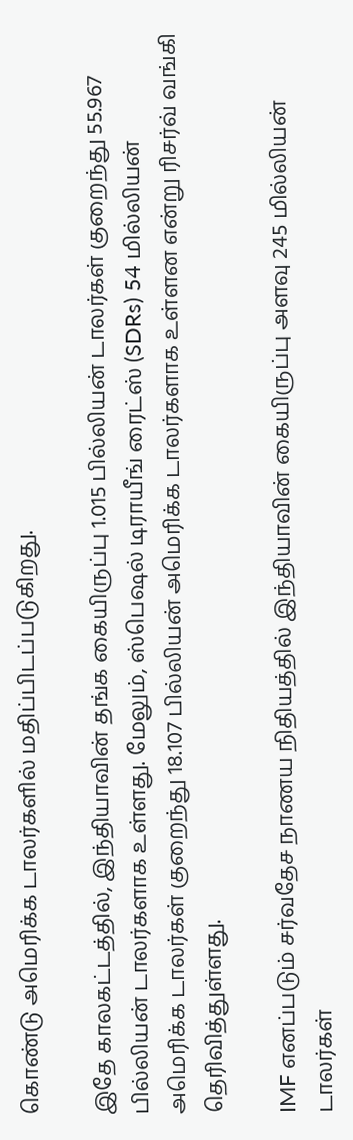கொண்டு அமெரிக்க டாலர்களில் மதிப்பிடப்படுகிறது.

இதே காலகட்டத்தில், இந்தியாவின் தங்க கையிருப்பு 1.015 பில்லியன் டாலர்கள் குறைந்து 55.967 பில்லியன் டாலர்களாக உள்ளது. மேலும், ஸ்பெஷல் டிராயீங் ரைட்ஸ் (SDRs) 54 மில்லியன் அமெரிக்க டாலர்கள் குறைந்து 18.107 பில்லியன் அமெரிக்க டாலர்களாக உள்ளன என்று ரிசர்வ் வங்கி தெரிவித்துள்ளது.

IMF எனப்படும் சர்வதேச நாணய நிதியத்தில் இந்தியாவின் கையிருப்பு அளவு 245 மில்லியன் டாலர்கள்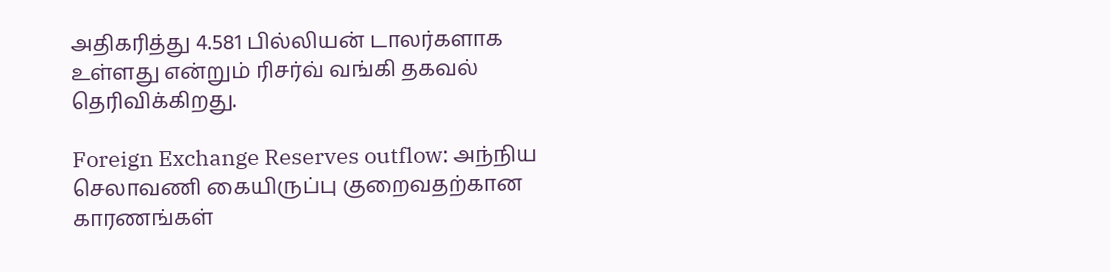அதிகரித்து 4.581 பில்லியன் டாலர்களாக உள்ளது என்றும் ரிசர்வ் வங்கி தகவல் தெரிவிக்கிறது.

Foreign Exchange Reserves outflow: அந்நிய செலாவணி கையிருப்பு குறைவதற்கான காரணங்கள்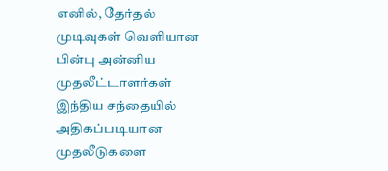எனில், தேர்தல் முடிவுகள் வெளியான பின்பு அன்னிய முதலீட்டாளர்கள் இந்திய சந்தையில் அதிகப்படியான முதலீடுகளை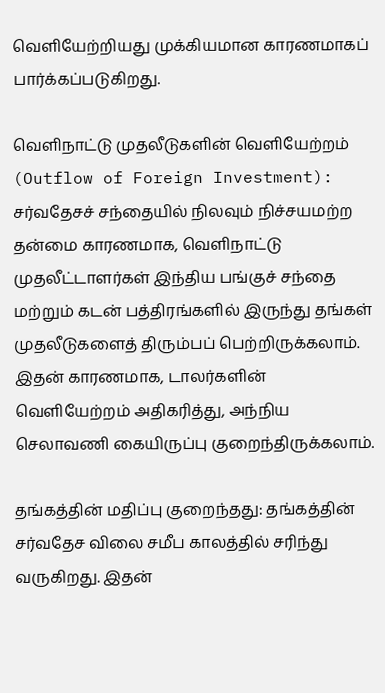வெளியேற்றியது முக்கியமான காரணமாகப் பார்க்கப்படுகிறது.

வெளிநாட்டு முதலீடுகளின் வெளியேற்றம் (Outflow of Foreign Investment): சர்வதேசச் சந்தையில் நிலவும் நிச்சயமற்ற தன்மை காரணமாக, வெளிநாட்டு முதலீட்டாளர்கள் இந்திய பங்குச் சந்தை மற்றும் கடன் பத்திரங்களில் இருந்து தங்கள் முதலீடுகளைத் திரும்பப் பெற்றிருக்கலாம். இதன் காரணமாக, டாலர்களின் வெளியேற்றம் அதிகரித்து, அந்நிய செலாவணி கையிருப்பு குறைந்திருக்கலாம்.

தங்கத்தின் மதிப்பு குறைந்தது: தங்கத்தின் சர்வதேச விலை சமீப காலத்தில் சரிந்து வருகிறது. இதன்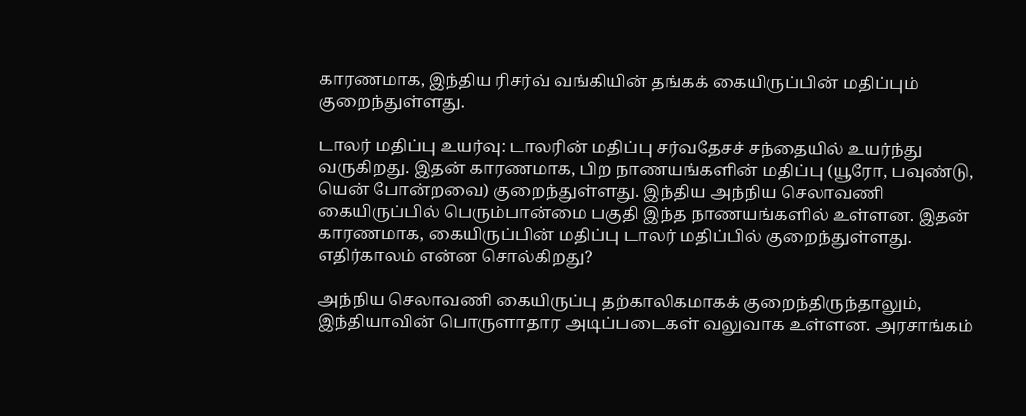காரணமாக, இந்திய ரிசர்வ் வங்கியின் தங்கக் கையிருப்பின் மதிப்பும் குறைந்துள்ளது.

டாலர் மதிப்பு உயர்வு: டாலரின் மதிப்பு சர்வதேசச் சந்தையில் உயர்ந்து வருகிறது. இதன் காரணமாக, பிற நாணயங்களின் மதிப்பு (யூரோ, பவுண்டு, யென் போன்றவை) குறைந்துள்ளது. இந்திய அந்நிய செலாவணி கையிருப்பில் பெரும்பான்மை பகுதி இந்த நாணயங்களில் உள்ளன. இதன் காரணமாக, கையிருப்பின் மதிப்பு டாலர் மதிப்பில் குறைந்துள்ளது.
எதிர்காலம் என்ன சொல்கிறது?

அந்நிய செலாவணி கையிருப்பு தற்காலிகமாகக் குறைந்திருந்தாலும், இந்தியாவின் பொருளாதார அடிப்படைகள் வலுவாக உள்ளன. அரசாங்கம்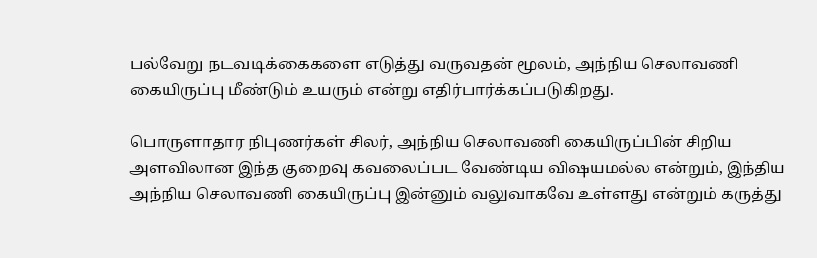பல்வேறு நடவடிக்கைகளை எடுத்து வருவதன் மூலம், அந்நிய செலாவணி கையிருப்பு மீண்டும் உயரும் என்று எதிர்பார்க்கப்படுகிறது.

பொருளாதார நிபுணர்கள் சிலர், அந்நிய செலாவணி கையிருப்பின் சிறிய அளவிலான இந்த குறைவு கவலைப்பட வேண்டிய விஷயமல்ல என்றும், இந்திய அந்நிய செலாவணி கையிருப்பு இன்னும் வலுவாகவே உள்ளது என்றும் கருத்து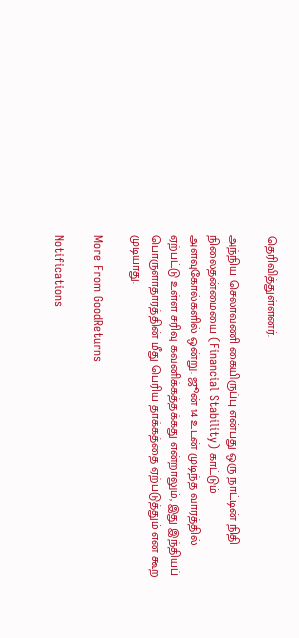தெரிவித்துள்ளனர்.

அந்நிய செலாவணி கையிருப்பு என்பது ஒரு நாட்டின் நிதி நிலைதன்மையை (Financial Stability) காட்டும் அளவுகோல்களில் ஒன்று. ஜூன் 14 உடன் முடிந்த வாரத்தில் ஏற்பட்டு உள்ள சரிவு கவனிக்கத்தக்கது என்றாலும், இது இந்தியப் பொருளாதாரத்தின் மீது பெரிய தாக்கத்தை ஏற்படுத்தும் என கூற முடியாது.

More From GoodReturns

Notifications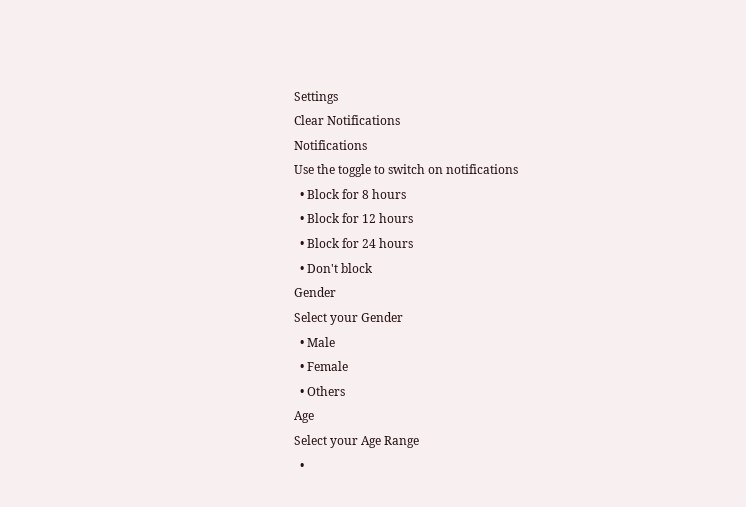Settings
Clear Notifications
Notifications
Use the toggle to switch on notifications
  • Block for 8 hours
  • Block for 12 hours
  • Block for 24 hours
  • Don't block
Gender
Select your Gender
  • Male
  • Female
  • Others
Age
Select your Age Range
  •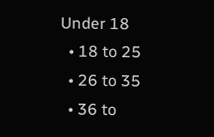Under 18
  • 18 to 25
  • 26 to 35
  • 36 to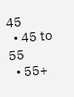45
  • 45 to 55
  • 55+